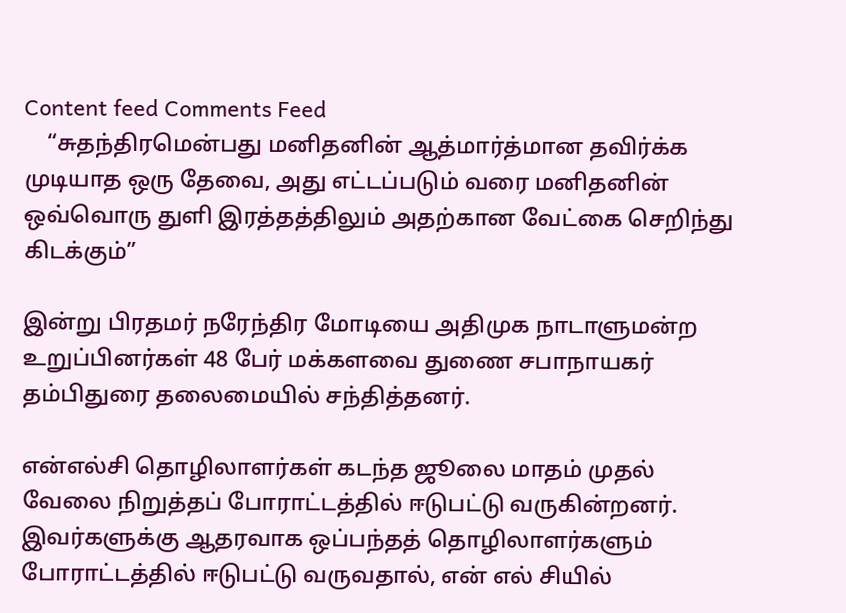Content feed Comments Feed
    “சுதந்திரமென்பது மனிதனின் ஆத்மார்த்மான தவிர்க்க முடியாத ஒரு தேவை, அது எட்டப்படும் வரை மனிதனின் ஒவ்வொரு துளி இரத்தத்திலும் அதற்கான வேட்கை செறிந்து கிடக்கும்”

இன்று பிரதமர் நரேந்திர மோடியை அதிமுக நாடாளுமன்ற உறுப்பினர்கள் 48 பேர் மக்களவை துணை சபாநாயகர் தம்பிதுரை தலைமையில் சந்தித்தனர்.

என்எல்சி தொழிலாளர்கள் கடந்த ஜூலை மாதம் முதல் வேலை நிறுத்தப் போராட்டத்தில் ஈடுபட்டு வருகின்றனர். இவர்களுக்கு ஆதரவாக ஒப்பந்தத் தொழிலாளர்களும் போராட்டத்தில் ஈடுபட்டு வருவதால், என் எல் சியில்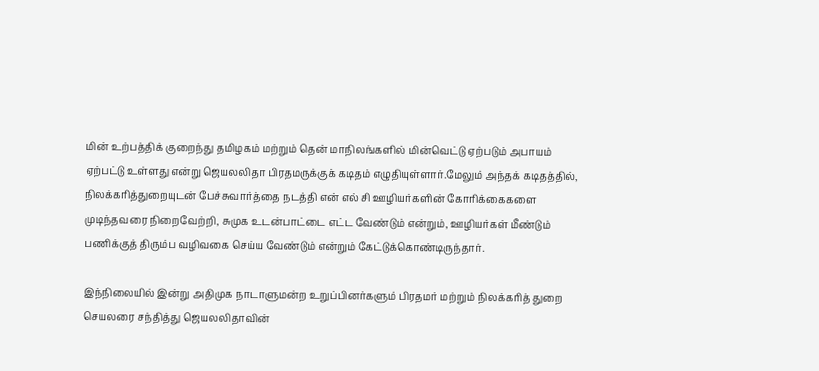மின் உற்பத்திக் குறைந்து தமிழகம் மற்றும் தென் மாநிலங்களில் மின்வெட்டு ஏற்படும் அபாயம் ஏற்பட்டு உள்ளது என்று ஜெயலலிதா பிரதமருக்குக் கடிதம் எழுதியுள்ளார்.மேலும் அந்தக் கடிதத்தில், நிலக்கரித்துறையுடன் பேச்சுவார்த்தை நடத்தி என் எல் சி ஊழியர்களின் கோரிக்கைகளை முடிந்தவரை நிறைவேற்றி, சுமுக உடன்பாட்டை எட்ட வேண்டும் என்றும், ஊழியர்கள் மீண்டும் பணிக்குத் திரும்ப வழிவகை செய்ய வேண்டும் என்றும் கேட்டுக்கொண்டிருந்தார்.

இந்நிலையில் இன்று அதிமுக நாடாளுமன்ற உறுப்பினர்களும் பிரதமர் மற்றும் நிலக்கரித் துறை செயலரை சந்தித்து ஜெயலலிதாவின்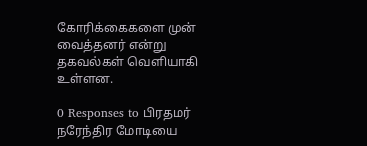கோரிக்கைகளை முன் வைத்தனர் என்று தகவல்கள் வெளியாகி உள்ளன.

0 Responses to பிரதமர் நரேந்திர மோடியை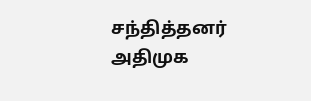சந்தித்தனர் அதிமுக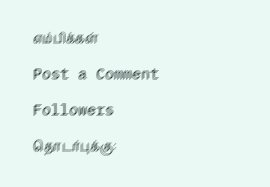எம்பிக்கள்

Post a Comment

Followers

தொடர்புக்கு: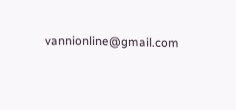vannionline@gmail.com